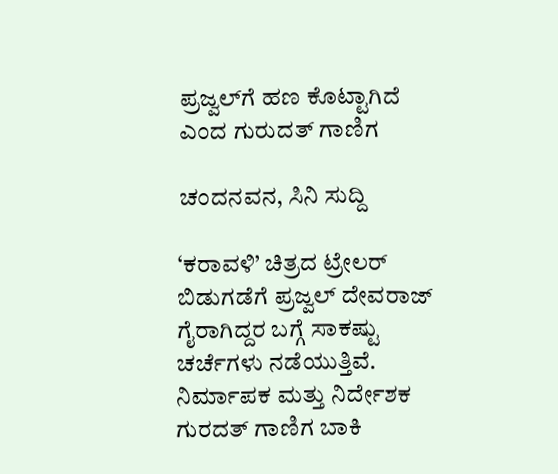ಪ್ರಜ್ವಲ್‍ಗೆ ಹಣ ಕೊಟ್ಟಾಗಿದೆ ಎಂದ ಗುರುದತ್‍ ಗಾಣಿಗ

ಚಂದನವನ, ಸಿನಿ ಸುದ್ದಿ

‘ಕರಾವಳಿ’ ಚಿತ್ರದ ಟ್ರೇಲರ್ ಬಿಡುಗಡೆಗೆ ಪ್ರಜ್ವಲ್‍ ದೇವರಾಜ್‍ ಗೈರಾಗಿದ್ದರ ಬಗ್ಗೆ ಸಾಕಷ್ಟು ಚರ್ಚೆಗಳು ನಡೆಯುತ್ತಿವೆ. ನಿರ್ಮಾಪಕ ಮತ್ತು ನಿರ್ದೇಶಕ ಗುರದತ್‍ ಗಾಣಿಗ ಬಾಕಿ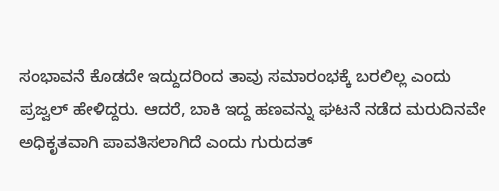ಸಂಭಾವನೆ ಕೊಡದೇ ಇದ್ದುದರಿಂದ ತಾವು ಸಮಾರಂಭಕ್ಕೆ ಬರಲಿಲ್ಲ ಎಂದು ಪ್ರಜ್ವಲ್‍ ಹೇಳಿದ್ದರು. ಆದರೆ, ಬಾಕಿ ಇದ್ದ ಹಣವನ್ನು ಘಟನೆ ನಡೆದ ಮರುದಿನವೇ ಅಧಿಕೃತವಾಗಿ ಪಾವತಿಸಲಾಗಿದೆ ಎಂದು ಗುರುದತ್‍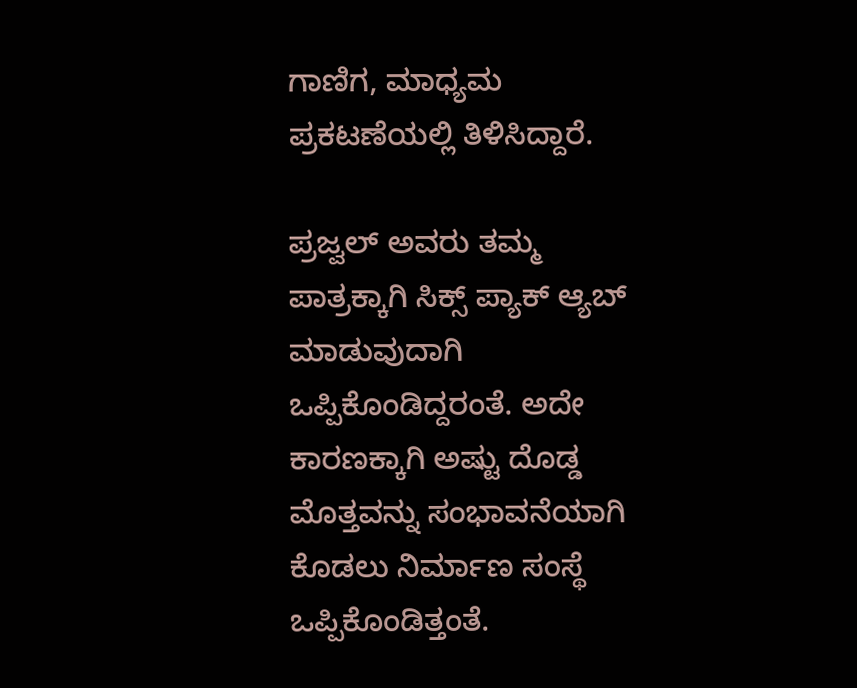ಗಾಣಿಗ, ಮಾಧ್ಯಮ ಪ್ರಕಟಣೆಯಲ್ಲಿ ತಿಳಿಸಿದ್ದಾರೆ.

ಪ್ರಜ್ವಲ್‍ ಅವರು ತಮ್ಮ ಪಾತ್ರಕ್ಕಾಗಿ ಸಿಕ್ಸ್ ಪ್ಯಾಕ್ ಆ್ಯಬ್‍ ಮಾಡುವುದಾಗಿ ಒಪ್ಪಿಕೊಂಡಿದ್ದರಂತೆ. ಅದೇ ಕಾರಣಕ್ಕಾಗಿ ಅಷ್ಟು ದೊಡ್ಡ ಮೊತ್ತವನ್ನು ಸಂಭಾವನೆಯಾಗಿ ಕೊಡಲು ನಿರ್ಮಾಣ ಸಂಸ್ಥೆ ಒಪ್ಪಿಕೊಂಡಿತ್ತಂತೆ.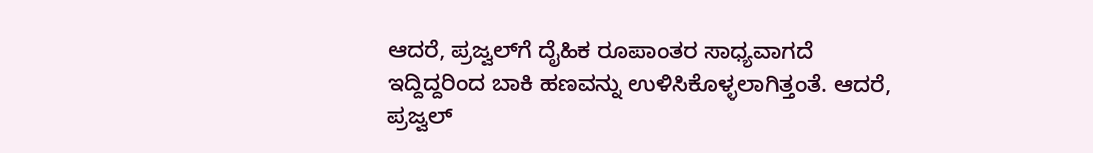ಆದರೆ, ಪ್ರಜ್ವಲ್‍ಗೆ ದೈಹಿಕ ರೂಪಾಂತರ ಸಾಧ್ಯವಾಗದೆ ಇದ್ದಿದ್ದರಿಂದ ಬಾಕಿ ಹಣವನ್ನು ಉಳಿಸಿಕೊಳ್ಳಲಾಗಿತ್ತಂತೆ. ಆದರೆ, ಪ್ರಜ್ವಲ್‍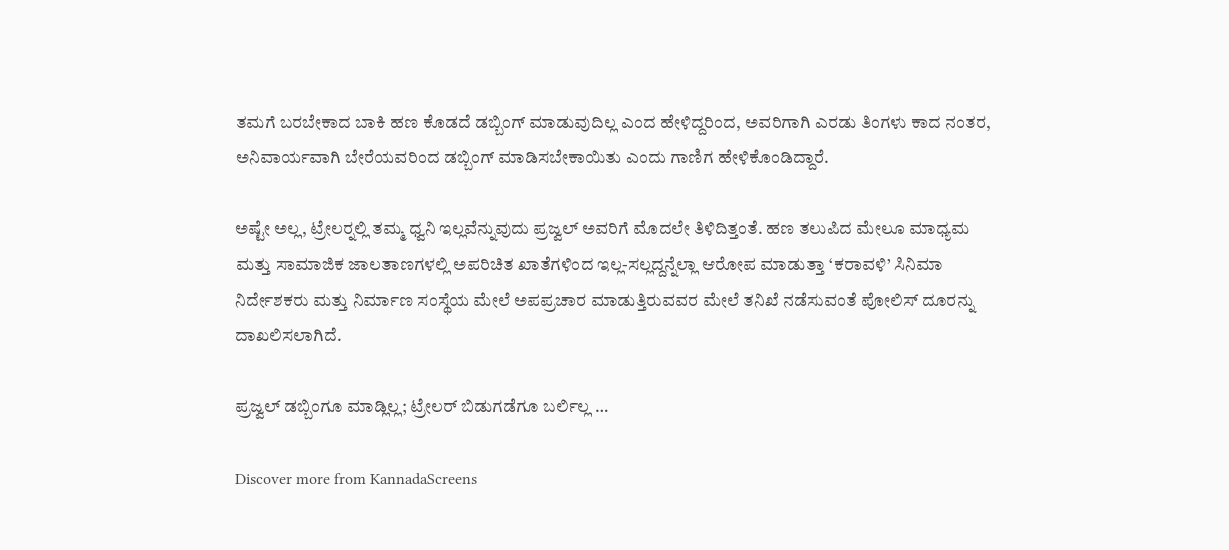ತಮಗೆ ಬರಬೇಕಾದ ಬಾಕಿ ಹಣ ಕೊಡದೆ ಡಬ್ಬಿಂಗ್ ಮಾಡುವುದಿಲ್ಲ ಎಂದ ಹೇಳಿದ್ದರಿಂದ, ಅವರಿಗಾಗಿ ಎರಡು ತಿಂಗಳು ಕಾದ ನಂತರ, ಅನಿವಾರ್ಯವಾಗಿ ಬೇರೆಯವರಿಂದ ಡಬ್ಬಿಂಗ್‍ ಮಾಡಿಸಬೇಕಾಯಿತು ಎಂದು ಗಾಣಿಗ ಹೇಳಿಕೊಂಡಿದ್ದಾರೆ.

ಅಷ್ಟೇ ಅಲ್ಲ, ಟ್ರೇಲರ್‍ನಲ್ಲಿ ತಮ್ಮ ಧ್ವನಿ ಇಲ್ಲವೆನ್ನುವುದು ಪ್ರಜ್ವಲ್‍ ಅವರಿಗೆ ಮೊದಲೇ ತಿಳಿದಿತ್ತಂತೆ. ಹಣ ತಲುಪಿದ ಮೇಲೂ ಮಾಧ್ಯಮ ಮತ್ತು ಸಾಮಾಜಿಕ ಜಾಲತಾಣಗಳಲ್ಲಿ ಅಪರಿಚಿತ ಖಾತೆಗಳಿಂದ ಇಲ್ಲ-ಸಲ್ಲದ್ದನ್ನೆಲ್ಲಾ ಆರೋಪ ಮಾಡುತ್ತಾ ‘ಕರಾವಳಿ’ ಸಿನಿಮಾ ನಿರ್ದೇಶಕರು ಮತ್ತು ನಿರ್ಮಾಣ ಸಂಸ್ಥೆಯ ಮೇಲೆ ಅಪಪ್ರಚಾರ ಮಾಡುತ್ತಿರುವವರ ಮೇಲೆ ತನಿಖೆ ನಡೆಸುವಂತೆ ಪೋಲಿಸ್‍ ದೂರನ್ನು ದಾಖಲಿಸಲಾಗಿದೆ.

ಪ್ರಜ್ವಲ್‍ ಡಬ್ಬಿಂಗೂ ಮಾಡ್ಲಿಲ್ಲ; ಟ್ರೇಲರ್ ಬಿಡುಗಡೆಗೂ ಬರ್ಲಿಲ್ಲ …

Discover more from KannadaScreens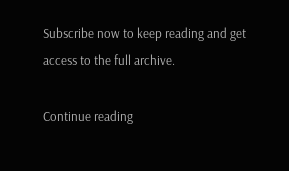Subscribe now to keep reading and get access to the full archive.

Continue reading